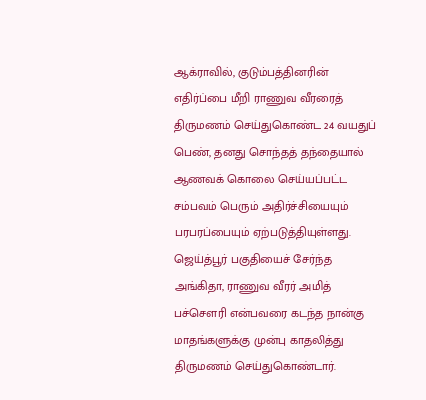ஆக்ராவில், குடும்பத்தினரின் எதிர்ப்பை மீறி ராணுவ வீரரைத் திருமணம் செய்துகொண்ட 24 வயதுப் பெண், தனது சொந்தத் தந்தையால் ஆணவக் கொலை செய்யப்பட்ட சம்பவம் பெரும் அதிர்ச்சியையும் பரபரப்பையும் ஏற்படுத்தியுள்ளது. ஜெய்த்பூர் பகுதியைச் சேர்ந்த அங்கிதா, ராணுவ வீரர் அமித் பச்சௌரி என்பவரை கடந்த நான்கு மாதங்களுக்கு முன்பு காதலித்து திருமணம் செய்துகொண்டார்.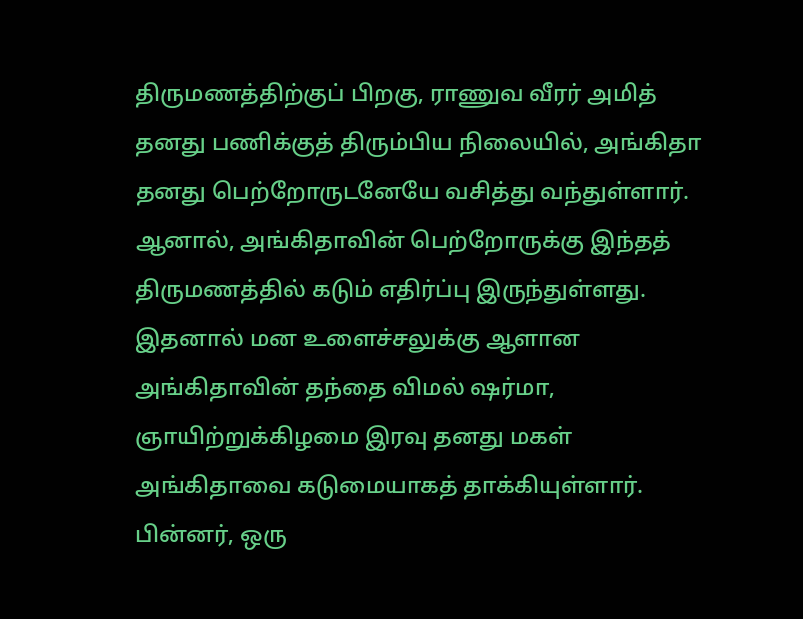திருமணத்திற்குப் பிறகு, ராணுவ வீரர் அமித் தனது பணிக்குத் திரும்பிய நிலையில், அங்கிதா தனது பெற்றோருடனேயே வசித்து வந்துள்ளார். ஆனால், அங்கிதாவின் பெற்றோருக்கு இந்தத் திருமணத்தில் கடும் எதிர்ப்பு இருந்துள்ளது. இதனால் மன உளைச்சலுக்கு ஆளான அங்கிதாவின் தந்தை விமல் ஷர்மா, ஞாயிற்றுக்கிழமை இரவு தனது மகள் அங்கிதாவை கடுமையாகத் தாக்கியுள்ளார். பின்னர், ஒரு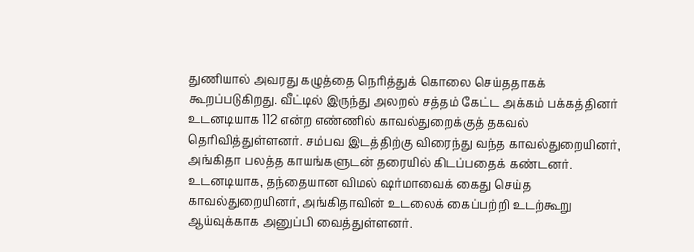துணியால் அவரது கழுத்தை நெரித்துக் கொலை செய்ததாகக் கூறப்படுகிறது. வீட்டில் இருந்து அலறல் சத்தம் கேட்ட அக்கம் பக்கத்தினர் உடனடியாக 112 என்ற எண்ணில் காவல்துறைக்குத் தகவல் தெரிவித்துள்ளனர். சம்பவ இடத்திற்கு விரைந்து வந்த காவல்துறையினர், அங்கிதா பலத்த காயங்களுடன் தரையில் கிடப்பதைக் கண்டனர். உடனடியாக, தந்தையான விமல் ஷர்மாவைக் கைது செய்த காவல்துறையினர், அங்கிதாவின் உடலைக் கைப்பற்றி உடற்கூறு ஆய்வுக்காக அனுப்பி வைத்துள்ளனர்.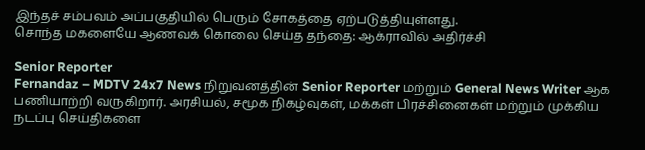இந்தச் சம்பவம் அப்பகுதியில் பெரும் சோகத்தை ஏற்படுத்தியுள்ளது.
சொந்த மகளையே ஆணவக் கொலை செய்த தந்தை: ஆக்ராவில் அதிர்ச்சி

Senior Reporter
Fernandaz – MDTV 24x7 News நிறுவனத்தின் Senior Reporter மற்றும் General News Writer ஆக பணியாற்றி வருகிறார். அரசியல், சமூக நிகழ்வுகள், மக்கள் பிரச்சினைகள் மற்றும் முக்கிய நடப்பு செய்திகளை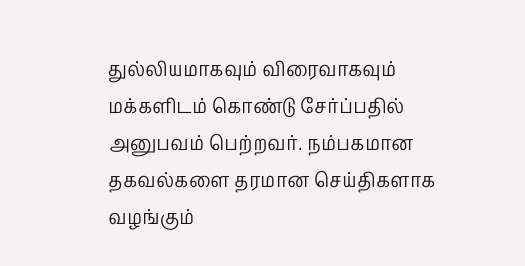துல்லியமாகவும் விரைவாகவும் மக்களிடம் கொண்டு சேர்ப்பதில் அனுபவம் பெற்றவர். நம்பகமான தகவல்களை தரமான செய்திகளாக வழங்கும்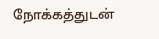நோக்கத்துடன்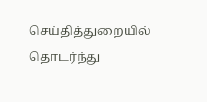செய்தித்துறையில் தொடர்ந்து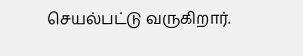செயல்பட்டு வருகிறார்.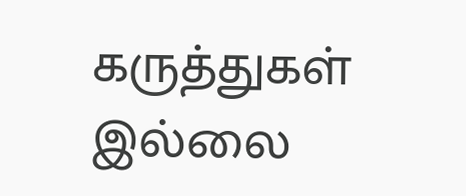கருத்துகள் இல்லை